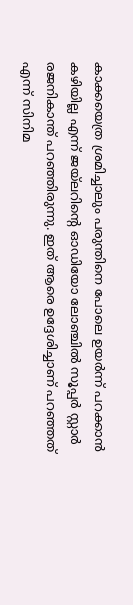കാക്കയെത്ര ശ്രമിച്ചാലും പരുന്തിനെ പോലെ ഉയർന്ന് പറക്കാൻ കഴിയില്ല എന്ന് ജയ്ലറിന്റെ ഓഡിയോ ലോഞ്ചിൽ സൂപ്പർ സ്റ്റാർ രജനികാന്ത് പറഞ്ഞിരുന്നു. ഇത് ആരെ ഉദ്ദേശിച്ചാണ് പറഞ്ഞത് എന്ന് സിനിമ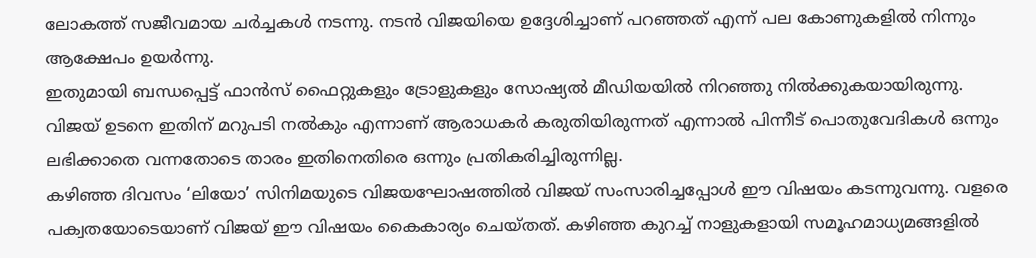ലോകത്ത് സജീവമായ ചർച്ചകൾ നടന്നു. നടൻ വിജയിയെ ഉദ്ദേശിച്ചാണ് പറഞ്ഞത് എന്ന് പല കോണുകളിൽ നിന്നും ആക്ഷേപം ഉയർന്നു.
ഇതുമായി ബന്ധപ്പെട്ട് ഫാൻസ് ഫൈറ്റുകളും ട്രോളുകളും സോഷ്യൽ മീഡിയയിൽ നിറഞ്ഞു നിൽക്കുകയായിരുന്നു. വിജയ് ഉടനെ ഇതിന് മറുപടി നൽകും എന്നാണ് ആരാധകർ കരുതിയിരുന്നത് എന്നാൽ പിന്നീട് പൊതുവേദികൾ ഒന്നും ലഭിക്കാതെ വന്നതോടെ താരം ഇതിനെതിരെ ഒന്നും പ്രതികരിച്ചിരുന്നില്ല.
കഴിഞ്ഞ ദിവസം ‘ലിയോ’ സിനിമയുടെ വിജയഘോഷത്തിൽ വിജയ് സംസാരിച്ചപ്പോൾ ഈ വിഷയം കടന്നുവന്നു. വളരെ പക്വതയോടെയാണ് വിജയ് ഈ വിഷയം കൈകാര്യം ചെയ്തത്. കഴിഞ്ഞ കുറച്ച് നാളുകളായി സമൂഹമാധ്യമങ്ങളിൽ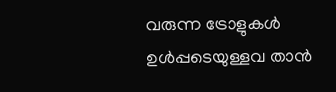വരുന്ന ട്രോളുകൾ ഉൾപ്പടെയുള്ളവ താൻ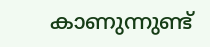കാണുന്നുണ്ട്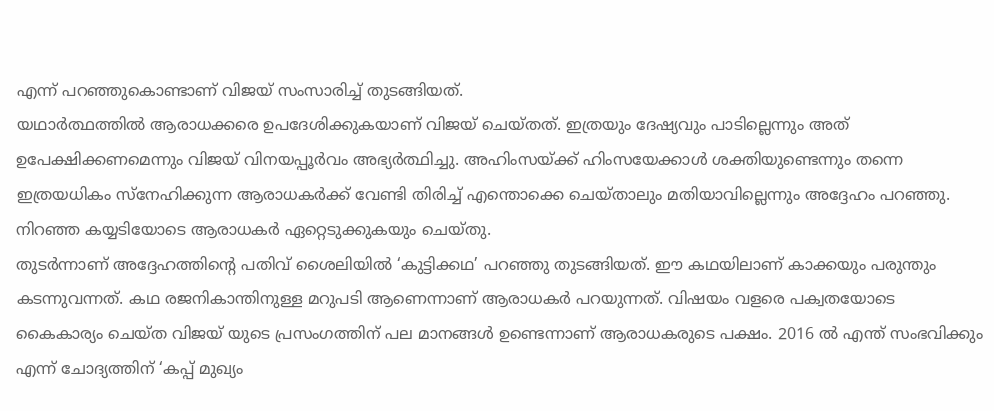എന്ന് പറഞ്ഞുകൊണ്ടാണ് വിജയ് സംസാരിച്ച് തുടങ്ങിയത്.
യഥാർത്ഥത്തിൽ ആരാധക്കരെ ഉപദേശിക്കുകയാണ് വിജയ് ചെയ്തത്. ഇത്രയും ദേഷ്യവും പാടില്ലെന്നും അത് ഉപേക്ഷിക്കണമെന്നും വിജയ് വിനയപ്പൂർവം അഭ്യർത്ഥിച്ചു. അഹിംസയ്ക്ക് ഹിംസയേക്കാൾ ശക്തിയുണ്ടെന്നും തന്നെ ഇത്രയധികം സ്നേഹിക്കുന്ന ആരാധകർക്ക് വേണ്ടി തിരിച്ച് എന്തൊക്കെ ചെയ്താലും മതിയാവില്ലെന്നും അദ്ദേഹം പറഞ്ഞു. നിറഞ്ഞ കയ്യടിയോടെ ആരാധകർ ഏറ്റെടുക്കുകയും ചെയ്തു.
തുടർന്നാണ് അദ്ദേഹത്തിന്റെ പതിവ് ശൈലിയിൽ ‘കുട്ടിക്കഥ’ പറഞ്ഞു തുടങ്ങിയത്. ഈ കഥയിലാണ് കാക്കയും പരുന്തും കടന്നുവന്നത്. കഥ രജനികാന്തിനുള്ള മറുപടി ആണെന്നാണ് ആരാധകർ പറയുന്നത്. വിഷയം വളരെ പക്വതയോടെ കൈകാര്യം ചെയ്ത വിജയ് യുടെ പ്രസംഗത്തിന് പല മാനങ്ങൾ ഉണ്ടെന്നാണ് ആരാധകരുടെ പക്ഷം. 2016 ൽ എന്ത് സംഭവിക്കും എന്ന് ചോദ്യത്തിന് ‘കപ്പ് മുഖ്യം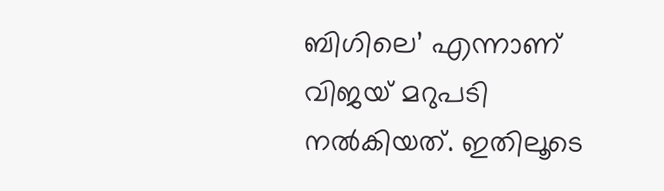ബിഗിലെ’ എന്നാണ് വിജയ് മറുപടി നൽകിയത്. ഇതിലൂടെ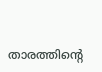താരത്തിന്റെ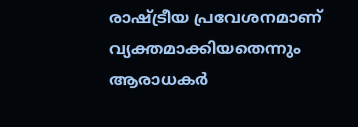രാഷ്ട്രീയ പ്രവേശനമാണ് വ്യക്തമാക്കിയതെന്നും ആരാധകർ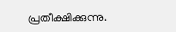പ്രതീക്ഷിക്കുന്നു.